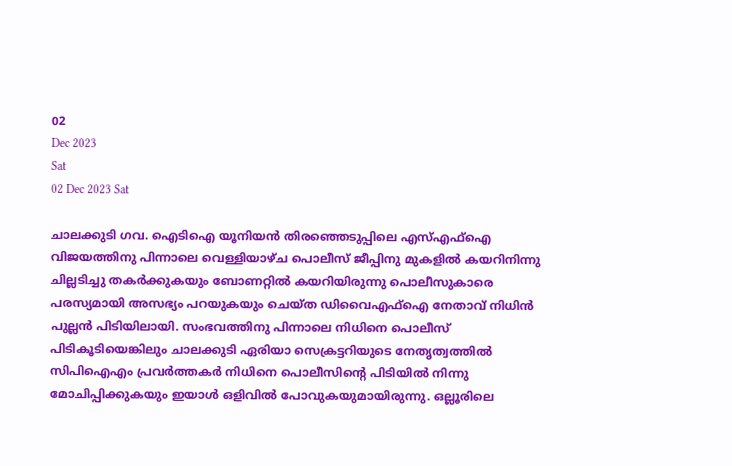02
Dec 2023
Sat
02 Dec 2023 Sat

ചാലക്കുടി ഗവ. ഐടിഐ യൂനിയൻ തിരഞ്ഞെടുപ്പിലെ എസ്എഫ്ഐ വിജയത്തിനു പിന്നാലെ വെള്ളിയാഴ്ച പൊലീസ് ജീപ്പിനു മുകളിൽ കയറിനിന്നു ചില്ലടിച്ചു തകർക്കുകയും ബോണറ്റിൽ കയറിയിരുന്നു പൊലീസുകാരെ പരസ്യമായി അസഭ്യം പറയുകയും ചെയ്ത ഡിവൈഎഫ്ഐ നേതാവ് നിധിൻ പുല്ലൻ പിടിയിലായി. സംഭവത്തിനു പിന്നാലെ നിധിനെ പൊലീസ് പിടികൂടിയെങ്കിലും ചാലക്കുടി ഏരിയാ സെക്രട്ടറിയുടെ നേതൃത്വത്തിൽ സിപിഐഎം പ്രവർത്തകർ നിധിനെ പൊലീസിന്റെ പിടിയിൽ നിന്നു മോചിപ്പിക്കുകയും ഇയാൾ ഒളിവിൽ പോവുകയുമായിരുന്നു. ഒല്ലൂരിലെ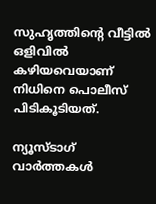സുഹൃത്തിന്റെ വീട്ടിൽ ഒളിവിൽ കഴിയവെയാണ് നിധിനെ പൊലീസ് പിടികൂടിയത്.

ന്യൂസ്ടാഗ് വാര്‍ത്തകള്‍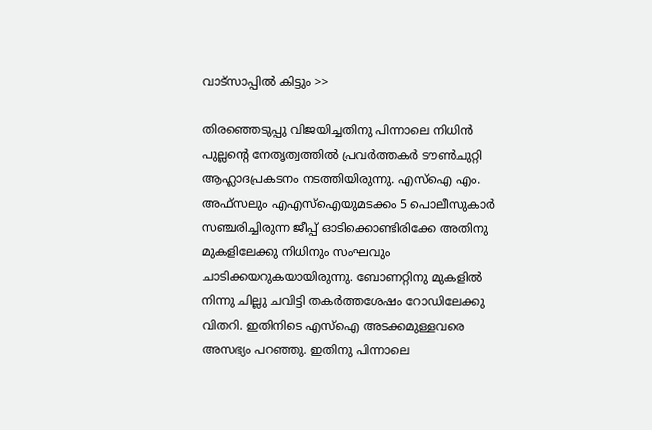വാട്‌സാപ്പില്‍ കിട്ടും >>

തിരഞ്ഞെടുപ്പു വിജയിച്ചതിനു പിന്നാലെ നിധിൻ പുല്ലന്റെ നേതൃത്വത്തിൽ പ്രവർത്തകർ ടൗൺചുറ്റി ആഹ്ലാദപ്രകടനം നടത്തിയിരുന്നു. എസ്ഐ എം. അഫ്സലും എഎസ്ഐയുമടക്കം 5 പൊലീസുകാർ സഞ്ചരിച്ചിരുന്ന ജീപ്പ് ഓടിക്കൊണ്ടിരിക്കേ അതിനു മുകളിലേക്കു നിധിനും സംഘവും ചാടിക്കയറുകയായിരുന്നു. ബോണറ്റിനു മുകളിൽ നിന്നു ചില്ലു ചവിട്ടി തകർത്തശേഷം റോഡിലേക്കു വിതറി. ഇതിനിടെ എസ്ഐ അടക്കമുള്ളവരെ അസഭ്യം പറഞ്ഞു. ഇതിനു പിന്നാലെ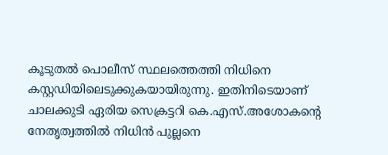കൂടുതൽ പൊലീസ് സ്ഥലത്തെത്തി നിധിനെ കസ്റ്റഡിയിലെടുക്കുകയായിരുന്നു. ഇതിനിടെയാണ് ചാലക്കുടി ഏരിയ സെക്രട്ടറി കെ.എസ്.അശോകന്റെ നേതൃത്വത്തിൽ നിധിൻ പുല്ലനെ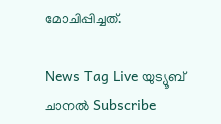മോചിപ്പിച്ചത്.

News Tag Live യുട്യൂബ് ചാനല്‍ Subscribe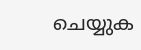ചെയ്യുക